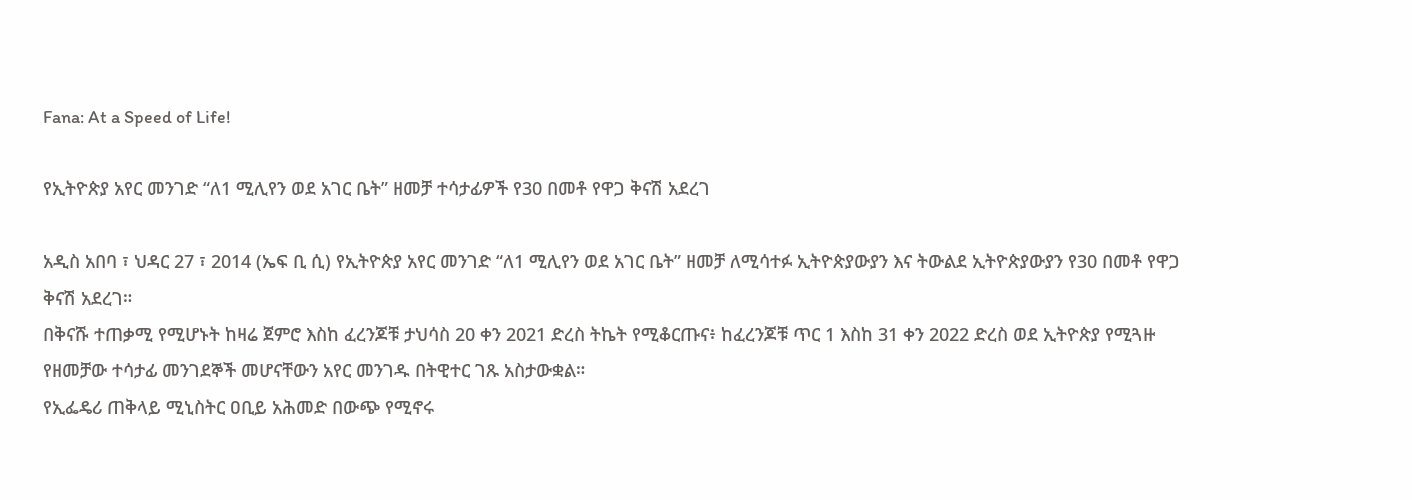Fana: At a Speed of Life!

የኢትዮጵያ አየር መንገድ “ለ1 ሚሊየን ወደ አገር ቤት” ዘመቻ ተሳታፊዎች የ30 በመቶ የዋጋ ቅናሽ አደረገ

አዲስ አበባ ፣ ህዳር 27 ፣ 2014 (ኤፍ ቢ ሲ) የኢትዮጵያ አየር መንገድ “ለ1 ሚሊየን ወደ አገር ቤት” ዘመቻ ለሚሳተፉ ኢትዮጵያውያን እና ትውልደ ኢትዮጵያውያን የ30 በመቶ የዋጋ ቅናሽ አደረገ።
በቅናሹ ተጠቃሚ የሚሆኑት ከዛሬ ጀምሮ እስከ ፈረንጆቹ ታህሳስ 20 ቀን 2021 ድረስ ትኬት የሚቆርጡና፥ ከፈረንጆቹ ጥር 1 እስከ 31 ቀን 2022 ድረስ ወደ ኢትዮጵያ የሚጓዙ የዘመቻው ተሳታፊ መንገደኞች መሆናቸውን አየር መንገዱ በትዊተር ገጹ አስታውቋል።
የኢፌዴሪ ጠቅላይ ሚኒስትር ዐቢይ አሕመድ በውጭ የሚኖሩ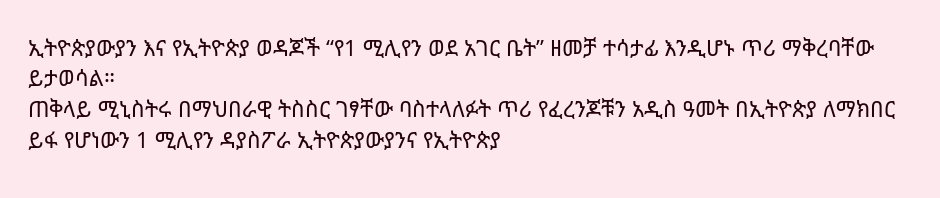ኢትዮጵያውያን እና የኢትዮጵያ ወዳጆች “የ1 ሚሊየን ወደ አገር ቤት” ዘመቻ ተሳታፊ እንዲሆኑ ጥሪ ማቅረባቸው ይታወሳል።
ጠቅላይ ሚኒስትሩ በማህበራዊ ትስስር ገፃቸው ባስተላለፉት ጥሪ የፈረንጆቹን አዲስ ዓመት በኢትዮጵያ ለማክበር ይፋ የሆነውን 1 ሚሊየን ዳያስፖራ ኢትዮጵያውያንና የኢትዮጵያ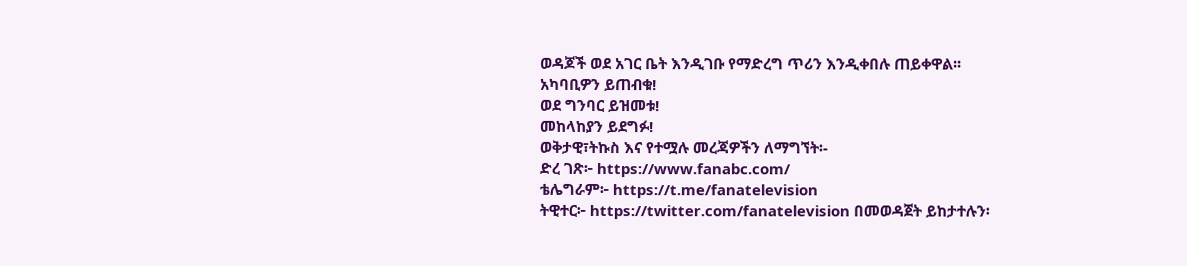ወዳጆች ወደ አገር ቤት እንዲገቡ የማድረግ ጥሪን እንዲቀበሉ ጠይቀዋል፡፡
አካባቢዎን ይጠብቁ!
ወደ ግንባር ይዝመቱ!
መከላከያን ይደግፉ!
ወቅታዊ፣ትኩስ እና የተሟሉ መረጃዎችን ለማግኘት፡-
ድረ ገጽ፦ https://www.fanabc.com/
ቴሌግራም፦ https://t.me/fanatelevision
ትዊተር፦ https://twitter.com/fanatelevision በመወዳጀት ይከታተሉን፡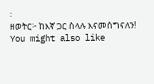፡
ዘወትር፦ ከእኛ ጋር ስላሉ እናመሰግናለን!
You might also like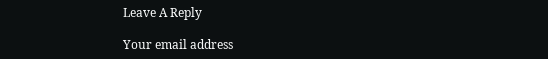Leave A Reply

Your email address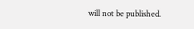will not be published.